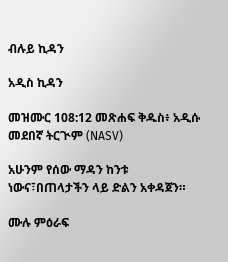ብሉይ ኪዳን

አዲስ ኪዳን

መዝሙር 108:12 መጽሐፍ ቅዱስ፥ አዲሱ መደበኛ ትርጒም (NASV)

አሁንም የሰው ማዳን ከንቱ ነውና፣በጠላታችን ላይ ድልን አቀዳጀን።

ሙሉ ምዕራፍ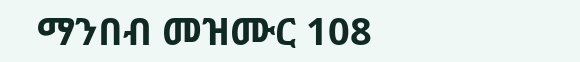ማንበብ መዝሙር 108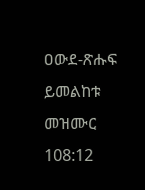ዐውደ-ጽሑፍ ይመልከቱ መዝሙር 108:12